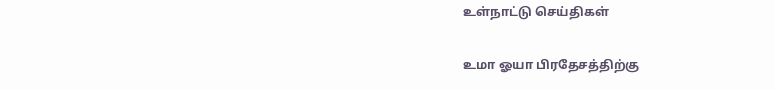உள்நாட்டு செய்திகள்

உமா ஓயா பிரதேசத்திற்கு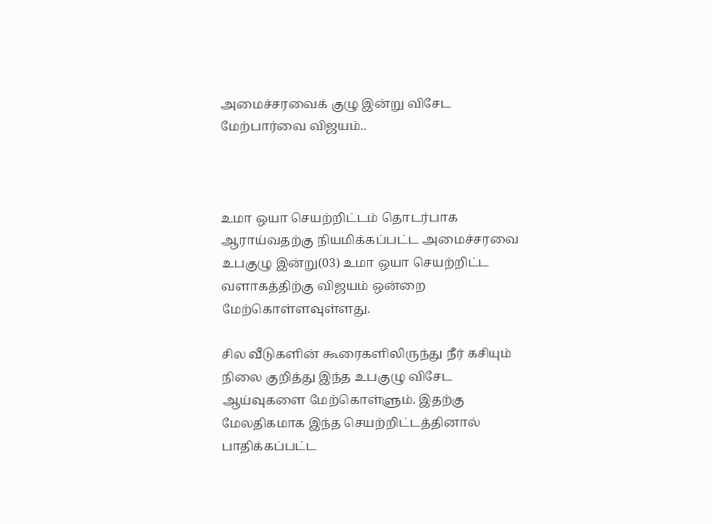அமைச்சரவைக் குழு இன்று விசேட மேற்பார்வை விஜயம்..



உமா ஒயா செயற்றிட்டம் தொடர்பாக ஆராய்வதற்கு நியமிக்கப்பட்ட அமைச்சரவை உபகுழு இன்று(03) உமா ஒயா செயற்றிட்ட வளாகத்திற்கு விஜயம் ஒன்றை மேற்கொள்ளவுள்ளது.

சில வீடுகளின் கூரைகளிலிருந்து நீர் கசியும் நிலை குறித்து இந்த உபகுழு விசேட ஆய்வுகளை மேற்கொள்ளும். இதற்கு மேலதிகமாக இந்த செயற்றிட்டத்தினால் பாதிக்கப்பட்ட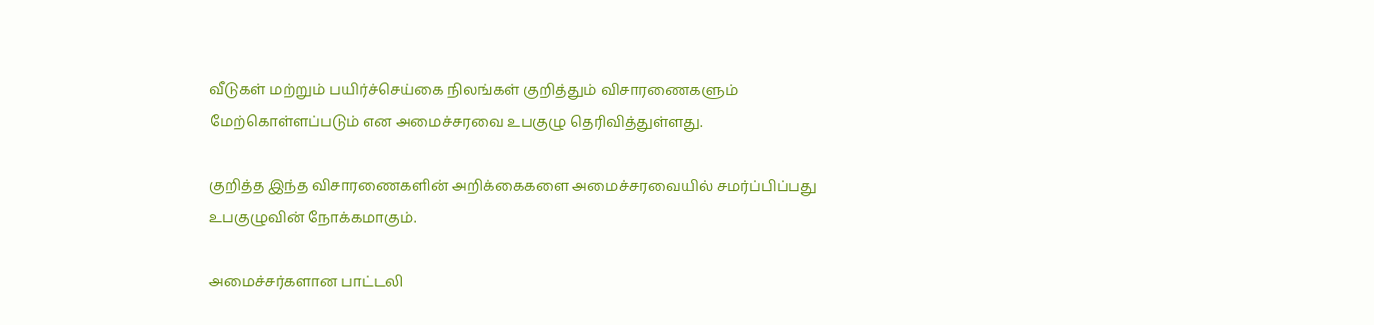வீடுகள் மற்றும் பயிர்ச்செய்கை நிலங்கள் குறித்தும் விசாரணைகளும் மேற்கொள்ளப்படும் என அமைச்சரவை உபகுழு தெரிவித்துள்ளது.

குறித்த இந்த விசாரணைகளின் அறிக்கைகளை அமைச்சரவையில் சமர்ப்பிப்பது உபகுழுவின் நோக்கமாகும்.

அமைச்சர்களான பாட்டலி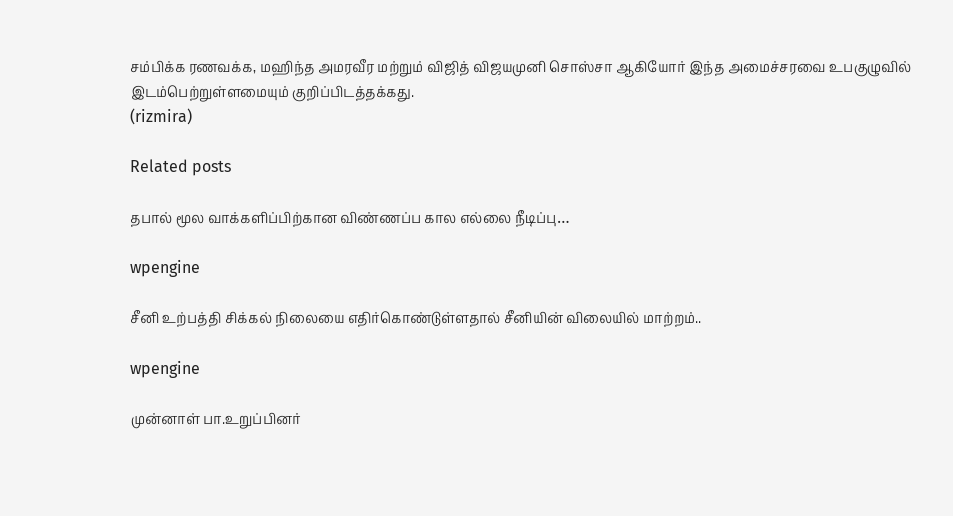சம்பிக்க ரணவக்க, மஹிந்த அமரவீர மற்றும் விஜித் விஜயமுனி சொஸ்சா ஆகியோர் இந்த அமைச்சரவை உபகுழுவில் இடம்பெற்றுள்ளமையும் குறிப்பிடத்தக்கது.
(rizmira)

Related posts

தபால் மூல வாக்களிப்பிற்கான விண்ணப்ப கால எல்லை நீடிப்பு…

wpengine

சீனி உற்பத்தி சிக்கல் நிலையை எதிர்கொண்டுள்ளதால் சீனியின் விலையில் மாற்றம்..

wpengine

முன்னாள் பா.உறுப்பினர்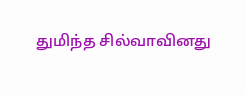துமிந்த சில்வாவினது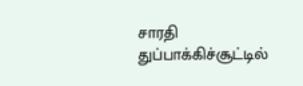சாரதி துப்பாக்கிச்சூட்டில்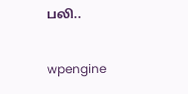பலி..

wpengine